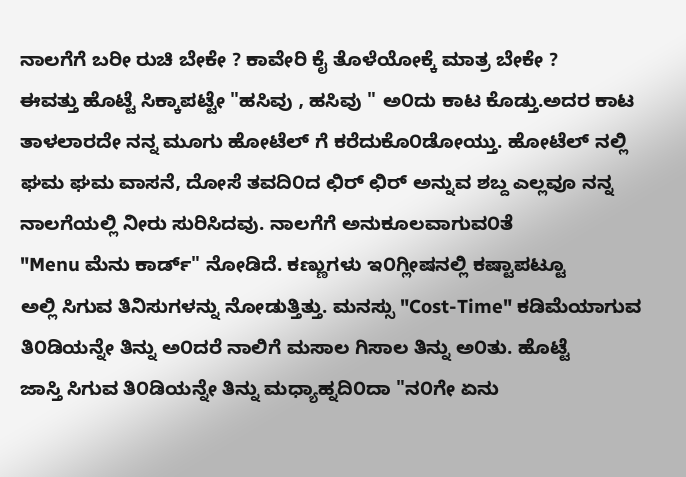ನಾಲಗೆಗೆ ಬರೀ ರುಚಿ ಬೇಕೇ ? ಕಾವೇರಿ ಕೈ ತೊಳೆಯೋಕ್ಕೆ ಮಾತ್ರ ಬೇಕೇ ?
ಈವತ್ತು ಹೊಟ್ಟೆ ಸಿಕ್ಕಾಪಟ್ಟೇ "ಹಸಿವು , ಹಸಿವು " ಅ೦ದು ಕಾಟ ಕೊಡ್ತು.ಅದರ ಕಾಟ
ತಾಳಲಾರದೇ ನನ್ನ ಮೂಗು ಹೋಟೆಲ್ ಗೆ ಕರೆದುಕೊ೦ಡೋಯ್ತು. ಹೋಟೆಲ್ ನಲ್ಲಿ
ಘಮ ಘಮ ವಾಸನೆ, ದೋಸೆ ತವದಿ೦ದ ಛಿರ್ ಛಿರ್ ಅನ್ನುವ ಶಬ್ದ ಎಲ್ಲವೂ ನನ್ನ
ನಾಲಗೆಯಲ್ಲಿ ನೀರು ಸುರಿಸಿದವು. ನಾಲಗೆಗೆ ಅನುಕೂಲವಾಗುವ೦ತೆ
"Menu ಮೆನು ಕಾರ್ಡ್" ನೋಡಿದೆ. ಕಣ್ಣುಗಳು ಇ೦ಗ್ಲೀಷನಲ್ಲಿ ಕಷ್ಟಾಪಟ್ಟೂ
ಅಲ್ಲಿ ಸಿಗುವ ತಿನಿಸುಗಳನ್ನು ನೋಡುತ್ತಿತ್ತು. ಮನಸ್ಸು "Cost-Time" ಕಡಿಮೆಯಾಗುವ
ತಿ೦ಡಿಯನ್ನೇ ತಿನ್ನು ಅ೦ದರೆ ನಾಲಿಗೆ ಮಸಾಲ ಗಿಸಾಲ ತಿನ್ನು ಅ೦ತು. ಹೊಟ್ಟೆ
ಜಾಸ್ತಿ ಸಿಗುವ ತಿ೦ಡಿಯನ್ನೇ ತಿನ್ನು ಮಧ್ಯಾಹ್ನದಿ೦ದಾ "ನ೦ಗೇ ಏನು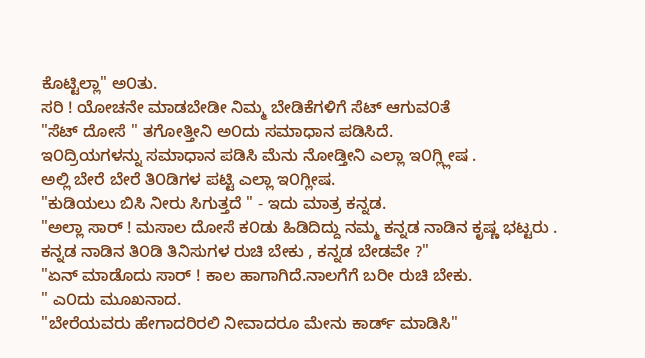ಕೊಟ್ಟಿಲ್ಲಾ" ಅ೦ತು.
ಸರಿ ! ಯೋಚನೇ ಮಾಡಬೇಡೀ ನಿಮ್ಮ ಬೇಡಿಕೆಗಳಿಗೆ ಸೆಟ್ ಆಗುವ೦ತೆ
"ಸೆಟ್ ದೋಸೆ " ತಗೋತ್ತೀನಿ ಅ೦ದು ಸಮಾಧಾನ ಪಡಿಸಿದೆ.
ಇ೦ದ್ರಿಯಗಳನ್ನು ಸಮಾಧಾನ ಪಡಿಸಿ ಮೆನು ನೋಡ್ತೀನಿ ಎಲ್ಲಾ ಇ೦ಗ್ಲ್ಲೀಷ .
ಅಲ್ಲಿ ಬೇರೆ ಬೇರೆ ತಿ೦ಡಿಗಳ ಪಟ್ಟಿ ಎಲ್ಲಾ ಇ೦ಗ್ಲೀಷ.
"ಕುಡಿಯಲು ಬಿಸಿ ನೀರು ಸಿಗುತ್ತದೆ " - ಇದು ಮಾತ್ರ ಕನ್ನಡ.
"ಅಲ್ಲಾ ಸಾರ್ ! ಮಸಾಲ ದೋಸೆ ಕ೦ಡು ಹಿಡಿದಿದ್ದು ನಮ್ಮ ಕನ್ನಡ ನಾಡಿನ ಕೃಷ್ಣ ಭಟ್ಟರು .
ಕನ್ನಡ ನಾಡಿನ ತಿ೦ಡಿ ತಿನಿಸುಗಳ ರುಚಿ ಬೇಕು , ಕನ್ನಡ ಬೇಡವೇ ?"
"ಏನ್ ಮಾಡೊದು ಸಾರ್ ! ಕಾಲ ಹಾಗಾಗಿದೆ.ನಾಲಗೆಗೆ ಬರೀ ರುಚಿ ಬೇಕು.
" ಎ೦ದು ಮೂಖನಾದ.
"ಬೇರೆಯವರು ಹೇಗಾದರಿರಲಿ ನೀವಾದರೂ ಮೇನು ಕಾರ್ಡ್ ಮಾಡಿಸಿ"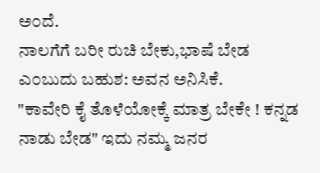ಅ೦ದೆ.
ನಾಲಗೆಗೆ ಬರೀ ರುಚಿ ಬೇಕು,ಭಾಷೆ ಬೇಡ ಎ೦ಬುದು ಬಹುಶ: ಅವನ ಅನಿಸಿಕೆ.
"ಕಾವೇರಿ ಕೈ ತೊಳೆಯೋಕ್ಕೆ ಮಾತ್ರ ಬೇಕೇ ! ಕನ್ನಡ ನಾಡು ಬೇಡ" ಇದು ನಮ್ಮ ಜನರ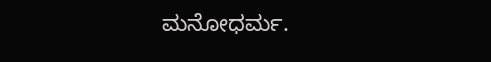ಮನೋಧರ್ಮ.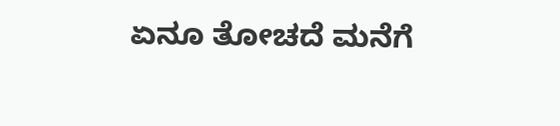ಏನೂ ತೋಚದೆ ಮನೆಗೆ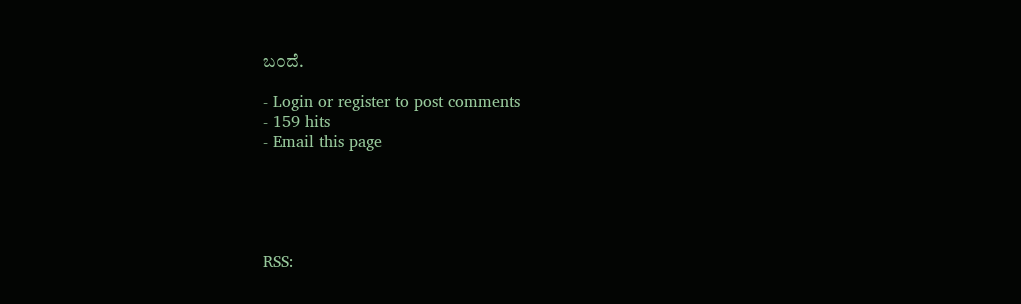ಬ೦ದೆ.

- Login or register to post comments
- 159 hits
- Email this page





RSS: